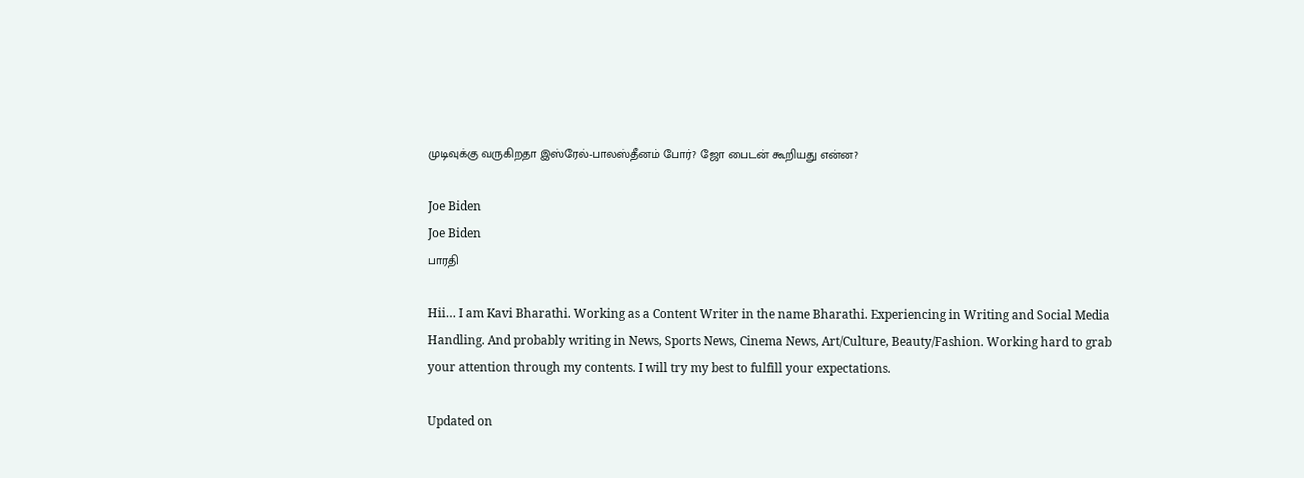முடிவுக்கு வருகிறதா இஸ்ரேல்-பாலஸ்தீனம் போர்? ஜோ பைடன் கூறியது என்ன?

Joe Biden
Joe Biden
பாரதி

Hii… I am Kavi Bharathi. Working as a Content Writer in the name Bharathi. Experiencing in Writing and Social Media Handling. And probably writing in News, Sports News, Cinema News, Art/Culture, Beauty/Fashion. Working hard to grab your attention through my contents. I will try my best to fulfill your expectations.

Updated on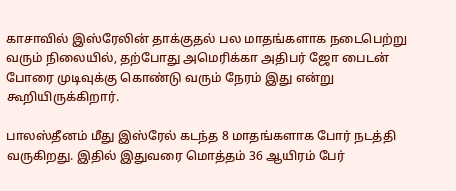காசாவில் இஸ்ரேலின் தாக்குதல் பல மாதங்களாக நடைபெற்று வரும் நிலையில், தற்போது அமெரிக்கா அதிபர் ஜோ பைடன் போரை முடிவுக்கு கொண்டு வரும் நேரம் இது என்று கூறியிருக்கிறார்.

பாலஸ்தீனம் மீது இஸ்ரேல் கடந்த 8 மாதங்களாக போர் நடத்தி வருகிறது. இதில் இதுவரை மொத்தம் 36 ஆயிரம் பேர்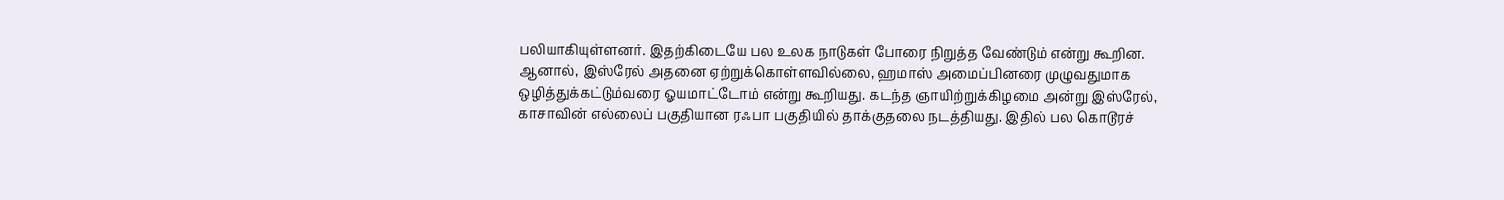பலியாகியுள்ளனர். இதற்கிடையே பல உலக நாடுகள் போரை நிறுத்த வேண்டும் என்று கூறின. ஆனால், இஸ்ரேல் அதனை ஏற்றுக்கொள்ளவில்லை, ஹமாஸ் அமைப்பினரை முழுவதுமாக ஒழித்துக்கட்டும்வரை ஓயமாட்டோம் என்று கூறியது. கடந்த ஞாயிற்றுக்கிழமை அன்று இஸ்ரேல், காசாவின் எல்லைப் பகுதியான ரஃபா பகுதியில் தாக்குதலை நடத்தியது. இதில் பல கொடூரச்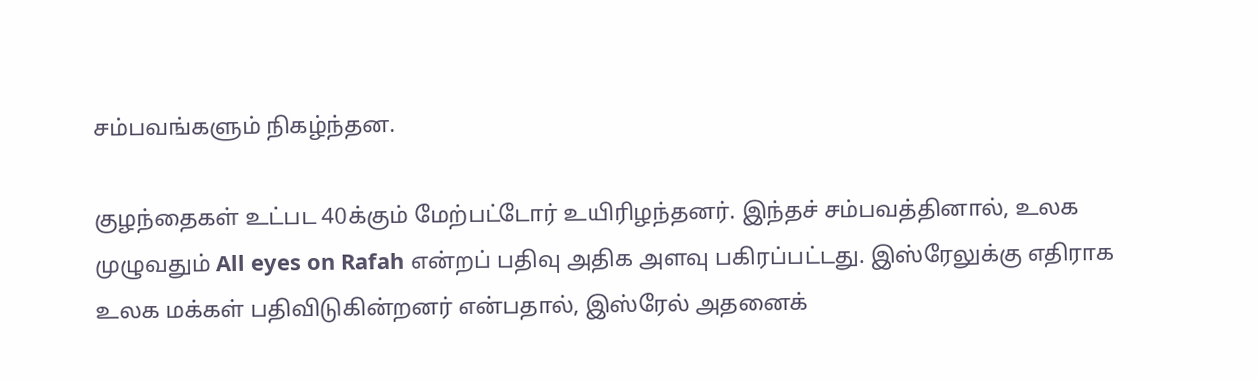சம்பவங்களும் நிகழ்ந்தன.

குழந்தைகள் உட்பட 40க்கும் மேற்பட்டோர் உயிரிழந்தனர். இந்தச் சம்பவத்தினால், உலக முழுவதும் All eyes on Rafah என்றப் பதிவு அதிக அளவு பகிரப்பட்டது. இஸ்ரேலுக்கு எதிராக உலக மக்கள் பதிவிடுகின்றனர் என்பதால், இஸ்ரேல் அதனைக்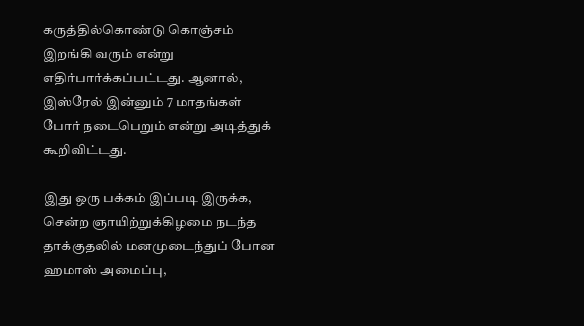கருத்தில்கொண்டு கொஞ்சம் இறங்கி வரும் என்று எதிர்பார்க்கப்பட்டது. ஆனால், இஸ்ரேல் இன்னும் 7 மாதங்கள் போர் நடைபெறும் என்று அடித்துக் கூறிவிட்டது.

இது ஒரு பக்கம் இப்படி இருக்க, சென்ற ஞாயிற்றுக்கிழமை நடந்த தாக்குதலில் மனமுடைந்துப் போன ஹமாஸ் அமைப்பு,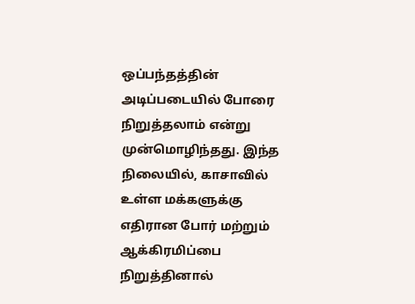ஒப்பந்தத்தின் அடிப்படையில் போரை நிறுத்தலாம் என்று முன்மொழிந்தது. இந்த நிலையில், காசாவில் உள்ள மக்களுக்கு எதிரான போர் மற்றும் ஆக்கிரமிப்பை நிறுத்தினால்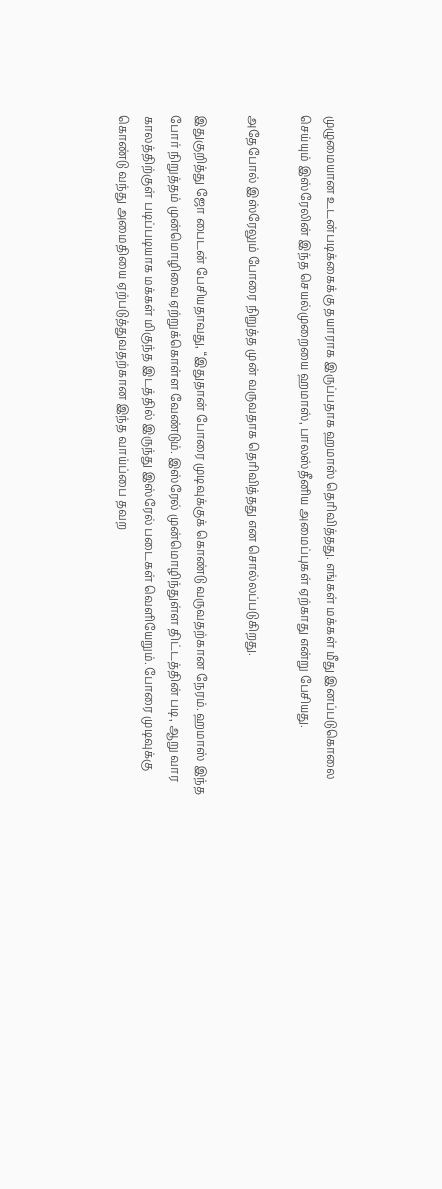முழுமையான உடன்படிக்கைக்கு தயாராக இருப்பதாக ஹமாஸ் தெரிவித்தது. எங்கள் மக்கள் மீது இனப்படுகொலை செய்யும் இஸ்ரேலின் இந்த செயல்முறையை ஹமாஸ், பாலஸ்தீனிய அமைப்புகள் ஏற்காது என்று பேசியது.

அதேபோல் இஸ்ரேலும் போரை நிறுத்த முன் வருவதாக தெரிவித்தது என சொல்லப்படுகிறது.

இதுகுறித்து ஜோ பைடன் பேசியதாவது, “இதுதான் போரை முடிவுக்குக் கொண்டு வருவதற்கான நேரம். ஹமாஸ் இந்த போர் நிறுத்தம் முன்மொழிவை ஏற்றுக்கொள்ள வேண்டும். இஸ்ரேல் முன்மொழிந்துள்ள திட்டத்தின் படி, ஆறு வார காலத்திற்குள் படிப்படியாக மக்கள் மிகுந்த இடத்தில் இருந்து இஸ்ரேல் படைகள் வெளியேறும். போரை முடிவுக்கு கொண்டு வந்து அமைதியை ஏற்படுத்துவதற்கான இந்த வாய்ப்பை தவற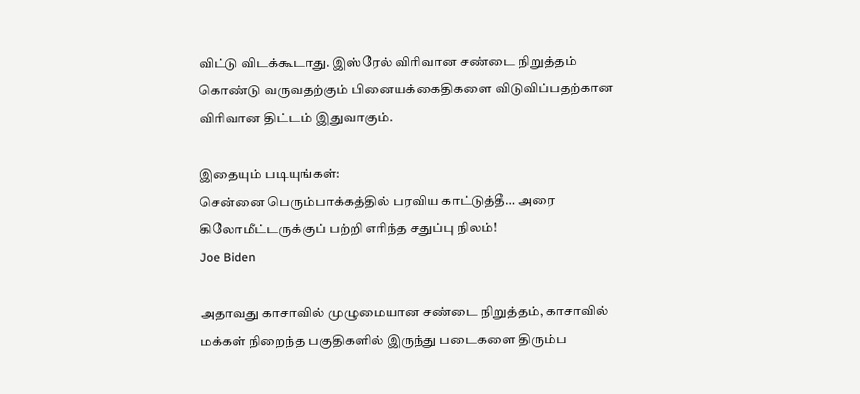விட்டு விடக்கூடாது. இஸ்ரேல் விரிவான சண்டை நிறுத்தம் கொண்டு வருவதற்கும் பினையக்கைதிகளை விடுவிப்பதற்கான விரிவான திட்டம் இதுவாகும்.

இதையும் படியுங்கள்:
சென்னை பெரும்பாக்கத்தில் பரவிய காட்டுத்தீ… அரை கிலோமீட்டருக்குப் பற்றி எரிந்த சதுப்பு நிலம்!
Joe Biden

அதாவது காசாவில் முழுமையான சண்டை நிறுத்தம், காசாவில் மக்கள் நிறைந்த பகுதிகளில் இருந்து படைகளை திரும்ப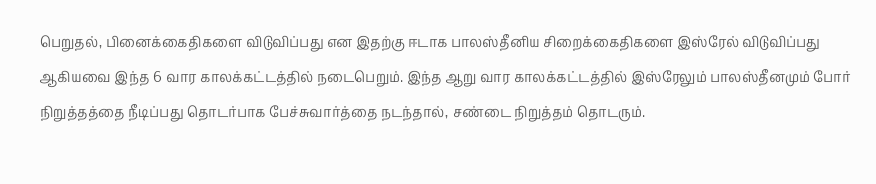பெறுதல், பினைக்கைதிகளை விடுவிப்பது என இதற்கு ஈடாக பாலஸ்தீனிய சிறைக்கைதிகளை இஸ்ரேல் விடுவிப்பது ஆகியவை இந்த 6 வார காலக்கட்டத்தில் நடைபெறும். இந்த ஆறு வார காலக்கட்டத்தில் இஸ்ரேலும் பாலஸ்தீனமும் போர் நிறுத்தத்தை நீடிப்பது தொடர்பாக பேச்சுவார்த்தை நடந்தால், சண்டை நிறுத்தம் தொடரும்.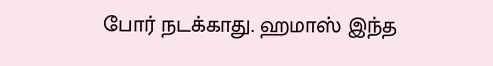போர் நடக்காது. ஹமாஸ் இந்த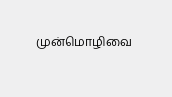முன்மொழிவை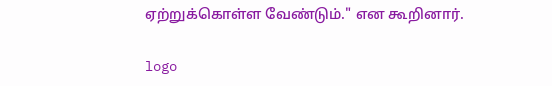ஏற்றுக்கொள்ள வேண்டும்." என கூறினார்.

logo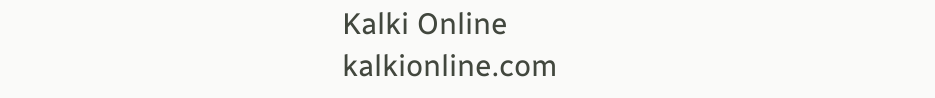Kalki Online
kalkionline.com